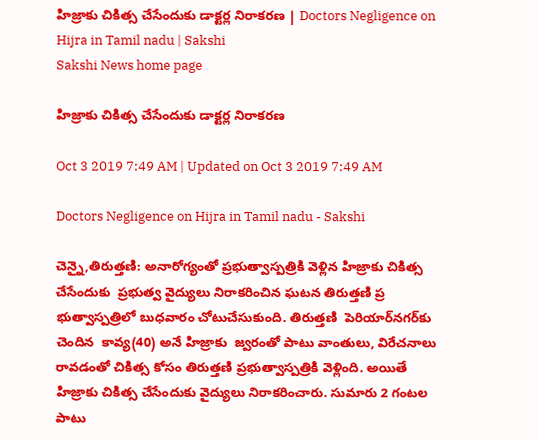హిజ్రాకు చికిత్స చేసేందుకు డాక్టర్ల నిరాకరణ | Doctors Negligence on Hijra in Tamil nadu | Sakshi
Sakshi News home page

హిజ్రాకు చికిత్స చేసేందుకు డాక్టర్ల నిరాకరణ

Oct 3 2019 7:49 AM | Updated on Oct 3 2019 7:49 AM

Doctors Negligence on Hijra in Tamil nadu - Sakshi

చెన్నై,తిరుత్తణి: అనారోగ్యంతో ప్రభుత్వాస్పత్రికి వెళ్లిన హిజ్రాకు చికిత్స చేసేందుకు  ప్రభుత్వ వైద్యులు నిరాకరించిన ఘటన తిరుత్తణి ప్ర భుత్వాస్పత్రిలో బుధవారం చోటుచేసుకుంది. తిరుత్తణి  పెరియార్‌నగర్‌కు చెందిన  కావ్య(40) అనే హిజ్రాకు  జ్వరంతో పాటు వాంతులు, విరేచనాలు రావడంతో చికిత్స కోసం తిరుత్తణి ప్రభుత్వాస్పత్రికి వెళ్లింది. అయితే హిజ్రాకు చికిత్స చేసేందుకు వైద్యులు నిరాకరించారు. సుమారు 2 గంటల పాటు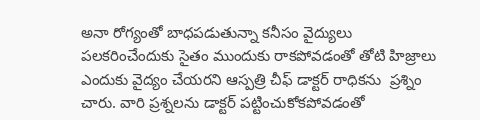అనా రోగ్యంతో బాధపడుతున్నా కనీసం వైద్యులు  పలకరించేందుకు సైతం ముందుకు రాకపోవడంతో తోటి హిజ్రాలు ఎందుకు వైద్యం చేయరని ఆస్పత్రి చీఫ్‌ డాక్టర్‌ రాధికను  ప్రశ్నిం చారు. వారి ప్రశ్నలను డాక్టర్‌ పట్టించుకోకపోవడంతో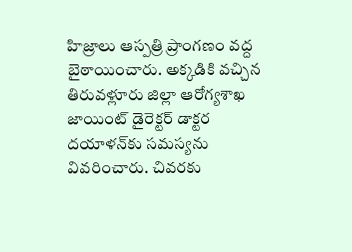హిజ్రాలు ఆస్పత్రి ప్రాంగణం వద్ద బైఠాయించారు. అక్కడికి వచ్చిన తిరువళ్లూరు జిల్లా ఆరోగ్యశాఖ జాయింట్‌ డైరెక్టర్‌ డాక్టర దయాళన్‌కు సమస్యను వివరించారు. చివరకు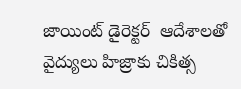జాయింట్‌ డైరెక్టర్‌  ఆదేశాలతో వైద్యులు హిజ్రాకు చికిత్స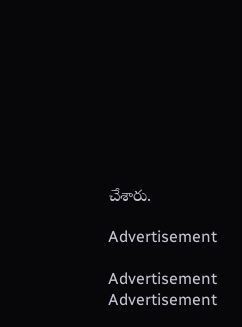చేశారు.

Advertisement

Advertisement
Advertisement